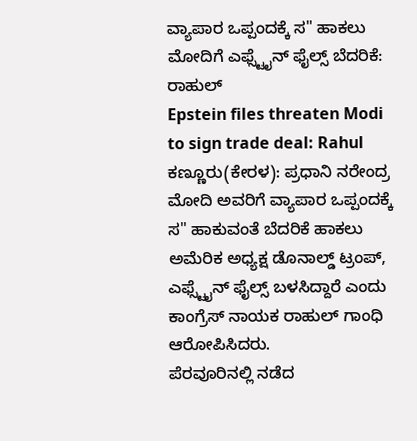ವ್ಯಾಪಾರ ಒಪ್ಪಂದಕ್ಕೆ ಸ" ಹಾಕಲು ಮೋದಿಗೆ ಎಫ್ಸ್ಟೈನ್ ಫೈಲ್ಸ್ ಬೆದರಿಕೆ: ರಾಹುಲ್
Epstein files threaten Modi to sign trade deal: Rahul
ಕಣ್ಣೂರು(ಕೇರಳ): ಪ್ರಧಾನಿ ನರೇಂದ್ರ ಮೋದಿ ಅವರಿಗೆ ವ್ಯಾಪಾರ ಒಪ್ಪಂದಕ್ಕೆ ಸ" ಹಾಕುವಂತೆ ಬೆದರಿಕೆ ಹಾಕಲು ಅಮೆರಿಕ ಅಧ್ಯಕ್ಷ ಡೊನಾಲ್ಡ್ ಟ್ರಂಪ್, ಎಫ್ಸ್ಟೈನ್ ಫೈಲ್ಸ್ ಬಳಸಿದ್ದಾರೆ ಎಂದು ಕಾಂಗ್ರೆಸ್ ನಾಯಕ ರಾಹುಲ್ ಗಾಂಧಿ ಆರೋಪಿಸಿದರು.
ಪೆರವೂರಿನಲ್ಲಿ ನಡೆದ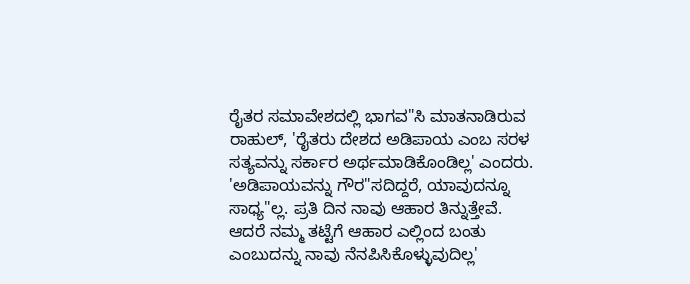ರೈತರ ಸಮಾವೇಶದಲ್ಲಿ ಭಾಗವ"ಸಿ ಮಾತನಾಡಿರುವ ರಾಹುಲ್, 'ರೈತರು ದೇಶದ ಅಡಿಪಾಯ ಎಂಬ ಸರಳ ಸತ್ಯವನ್ನು ಸರ್ಕಾರ ಅರ್ಥಮಾಡಿಕೊಂಡಿಲ್ಲ' ಎಂದರು. 'ಅಡಿಪಾಯವನ್ನು ಗೌರ"ಸದಿದ್ದರೆ, ಯಾವುದನ್ನೂ ಸಾಧ್ಯ"ಲ್ಲ. ಪ್ರತಿ ದಿನ ನಾವು ಆಹಾರ ತಿನ್ನುತ್ತೇವೆ.
ಆದರೆ ನಮ್ಮ ತಟ್ಟೆಗೆ ಆಹಾರ ಎಲ್ಲಿಂದ ಬಂತು ಎಂಬುದನ್ನು ನಾವು ನೆನಪಿಸಿಕೊಳ್ಳುವುದಿಲ್ಲ'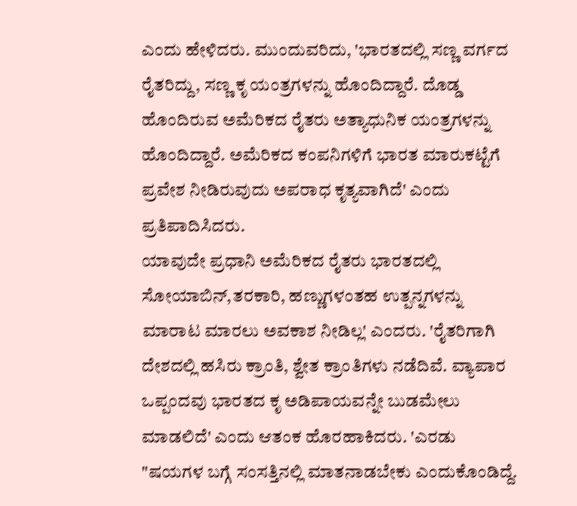ಎಂದು ಹೇಳಿದರು. ಮುಂದುವರಿದು, 'ಭಾರತದಲ್ಲಿ ಸಣ್ಣ ವರ್ಗದ ರೈತರಿದ್ದು, ಸಣ್ಣ ಕೃ ಯಂತ್ರಗಳನ್ನು ಹೊಂದಿದ್ದಾರೆ. ದೊಡ್ಡ ಹೊಂದಿರುವ ಅಮೆರಿಕದ ರೈತರು ಅತ್ಯಾಧುನಿಕ ಯಂತ್ರಗಳನ್ನು ಹೊಂದಿದ್ದಾರೆ. ಅಮೆರಿಕದ ಕಂಪನಿಗಳಿಗೆ ಭಾರತ ಮಾರುಕಟ್ಟೆಗೆ ಪ್ರವೇಶ ನೀಡಿರುವುದು ಅಪರಾಧ ಕೃತ್ಯವಾಗಿದೆ' ಎಂದು ಪ್ರತಿಪಾದಿಸಿದರು.
ಯಾವುದೇ ಪ್ರಧಾನಿ ಅಮೆರಿಕದ ರೈತರು ಭಾರತದಲ್ಲಿ ಸೋಯಾಬಿನ್,ತರಕಾರಿ, ಹಣ್ಣುಗಳಂತಹ ಉತ್ಪನ್ನಗಳನ್ನು ಮಾರಾಟ ಮಾರಲು ಅವಕಾಶ ನೀಡಿಲ್ಲ' ಎಂದರು. 'ರೈತರಿಗಾಗಿ ದೇಶದಲ್ಲಿ ಹಸಿರು ಕ್ರಾಂತಿ, ಶ್ವೇತ ಕ್ರಾಂತಿಗಳು ನಡೆದಿವೆ. ವ್ಯಾಪಾರ ಒಪ್ಪಂದವು ಭಾರತದ ಕೃ ಅಡಿಪಾಯವನ್ನೇ ಬುಡಮೇಲು ಮಾಡಲಿದೆ' ಎಂದು ಆತಂಕ ಹೊರಹಾಕಿದರು. 'ಎರಡು "ಷಯಗಳ ಬಗ್ಗೆ ಸಂಸತ್ತಿನಲ್ಲಿ ಮಾತನಾಡಬೇಕು ಎಂದುಕೊಂಡಿದ್ದೆ.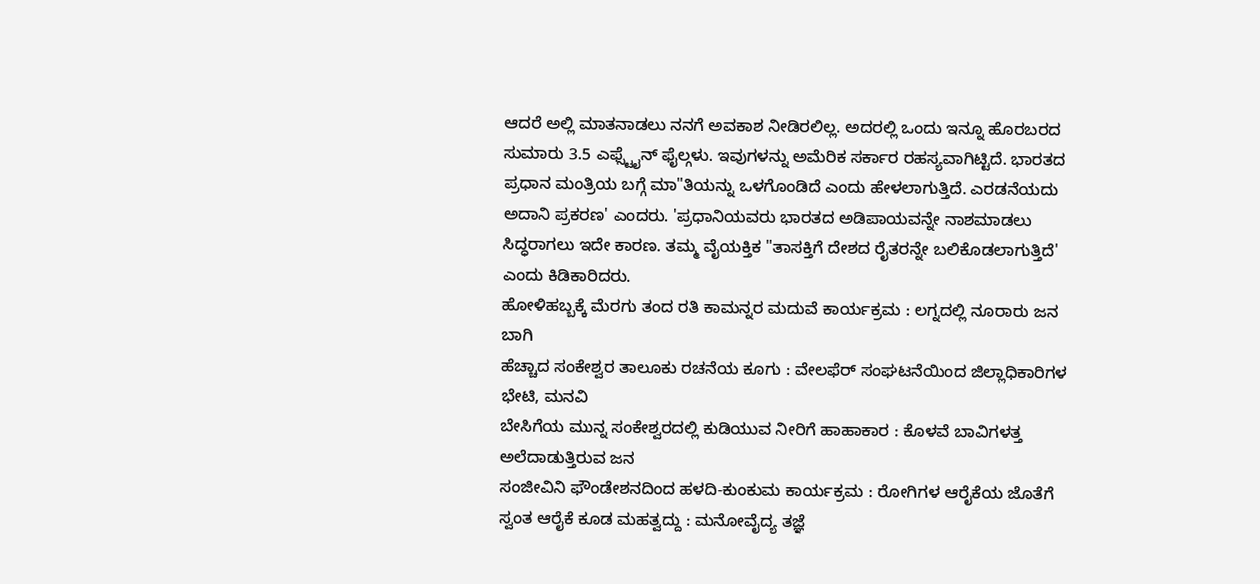ಆದರೆ ಅಲ್ಲಿ ಮಾತನಾಡಲು ನನಗೆ ಅವಕಾಶ ನೀಡಿರಲಿಲ್ಲ. ಅದರಲ್ಲಿ ಒಂದು ಇನ್ನೂ ಹೊರಬರದ ಸುಮಾರು 3.5 ಎಫ್ಸ್ಟೈನ್ ಫೈಲ್ಗಳು. ಇವುಗಳನ್ನು ಅಮೆರಿಕ ಸರ್ಕಾರ ರಹಸ್ಯವಾಗಿಟ್ಟಿದೆ. ಭಾರತದ ಪ್ರಧಾನ ಮಂತ್ರಿಯ ಬಗ್ಗೆ ಮಾ"ತಿಯನ್ನು ಒಳಗೊಂಡಿದೆ ಎಂದು ಹೇಳಲಾಗುತ್ತಿದೆ. ಎರಡನೆಯದು ಅದಾನಿ ಪ್ರಕರಣ' ಎಂದರು. 'ಪ್ರಧಾನಿಯವರು ಭಾರತದ ಅಡಿಪಾಯವನ್ನೇ ನಾಶಮಾಡಲು ಸಿದ್ಧರಾಗಲು ಇದೇ ಕಾರಣ. ತಮ್ಮ ವೈಯಕ್ತಿಕ "ತಾಸಕ್ತಿಗೆ ದೇಶದ ರೈತರನ್ನೇ ಬಲಿಕೊಡಲಾಗುತ್ತಿದೆ' ಎಂದು ಕಿಡಿಕಾರಿದರು.
ಹೋಳಿಹಬ್ಬಕ್ಕೆ ಮೆರಗು ತಂದ ರತಿ ಕಾಮನ್ನರ ಮದುವೆ ಕಾರ್ಯಕ್ರಮ : ಲಗ್ನದಲ್ಲಿ ನೂರಾರು ಜನ ಬಾಗಿ
ಹೆಚ್ಚಾದ ಸಂಕೇಶ್ವರ ತಾಲೂಕು ರಚನೆಯ ಕೂಗು : ವೇಲಫೆರ್ ಸಂಘಟನೆಯಿಂದ ಜಿಲ್ಲಾಧಿಕಾರಿಗಳ ಭೇಟಿ, ಮನವಿ
ಬೇಸಿಗೆಯ ಮುನ್ನ ಸಂಕೇಶ್ವರದಲ್ಲಿ ಕುಡಿಯುವ ನೀರಿಗೆ ಹಾಹಾಕಾರ : ಕೊಳವೆ ಬಾವಿಗಳತ್ತ ಅಲೆದಾಡುತ್ತಿರುವ ಜನ
ಸಂಜೀವಿನಿ ಫೌಂಡೇಶನದಿಂದ ಹಳದಿ-ಕುಂಕುಮ ಕಾರ್ಯಕ್ರಮ : ರೋಗಿಗಳ ಆರೈಕೆಯ ಜೊತೆಗೆ ಸ್ವಂತ ಆರೈಕೆ ಕೂಡ ಮಹತ್ವದ್ದು : ಮನೋವೈದ್ಯ ತಜ್ಞೆ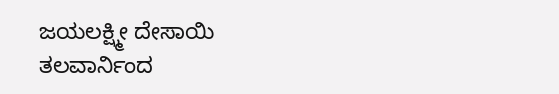ಜಯಲಕ್ಷ್ಮೀ ದೇಸಾಯಿ
ತಲವಾರ್ನಿಂದ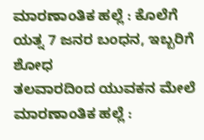ಮಾರಣಾಂತಿಕ ಹಲ್ಲೆ : ಕೊಲೆಗೆ ಯತ್ನ 7 ಜನರ ಬಂಧನ, ಇಬ್ಬರಿಗೆ ಶೋಧ
ತಲವಾರದಿಂದ ಯುವಕನ ಮೇಲೆ ಮಾರಣಾಂತಿಕ ಹಲ್ಲೆ :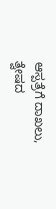ಆಸ್ಪತ್ರೆಗೆ ದಾಖಲು, ತ್ವೇಷದ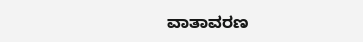ವಾತಾವರಣ